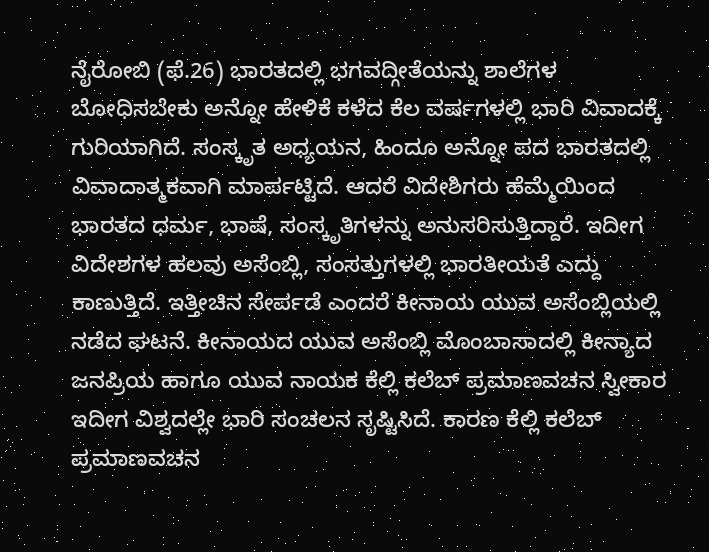ನೈರೋಬಿ (ಫೆ.26) ಭಾರತದಲ್ಲಿ ಭಗವದ್ಗೀತೆಯನ್ನು ಶಾಲೆಗಳ ಬೋಧಿಸಬೇಕು ಅನ್ನೋ ಹೇಳಿಕೆ ಕಳೆದ ಕೆಲ ವರ್ಷಗಳಲ್ಲಿ ಭಾರಿ ವಿವಾದಕ್ಕೆ ಗುರಿಯಾಗಿದೆ. ಸಂಸ್ಕೃತ ಅಧ್ಯಯನ, ಹಿಂದೂ ಅನ್ನೋ ಪದ ಭಾರತದಲ್ಲಿ ವಿವಾದಾತ್ಮಕವಾಗಿ ಮಾರ್ಪಟ್ಟಿದೆ. ಆದರೆ ವಿದೇಶಿಗರು ಹೆಮ್ಮೆಯಿಂದ ಭಾರತದ ಧರ್ಮ, ಭಾಷೆ, ಸಂಸ್ಕೃತಿಗಳನ್ನು ಅನುಸರಿಸುತ್ತಿದ್ದಾರೆ. ಇದೀಗ ವಿದೇಶಗಳ ಹಲವು ಅಸೆಂಬ್ಲಿ, ಸಂಸತ್ತುಗಳಲ್ಲಿ ಭಾರತೀಯತೆ ಎದ್ದು ಕಾಣುತ್ತಿದೆ. ಇತ್ತೀಚಿನ ಸೇರ್ಪಡೆ ಎಂದರೆ ಕೀನಾಯ ಯುವ ಅಸೆಂಬ್ಲಿಯಲ್ಲಿ ನಡೆದ ಘಟನೆ. ಕೀನಾಯದ ಯುವ ಅಸೆಂಬ್ಲಿ ಮೊಂಬಾಸಾದಲ್ಲಿ ಕೀನ್ಯಾದ ಜನಪ್ರಿಯ ಹಾಗೂ ಯುವ ನಾಯಕ ಕೆಲ್ಲಿ ಕಲೆಬ್ ಪ್ರಮಾಣವಚನ ಸ್ವೀಕಾರ ಇದೀಗ ವಿಶ್ವದಲ್ಲೇ ಭಾರಿ ಸಂಚಲನ ಸೃಷ್ಟಿಸಿದೆ. ಕಾರಣ ಕೆಲ್ಲಿ ಕಲೆಬ್ ಪ್ರಮಾಣವಚನ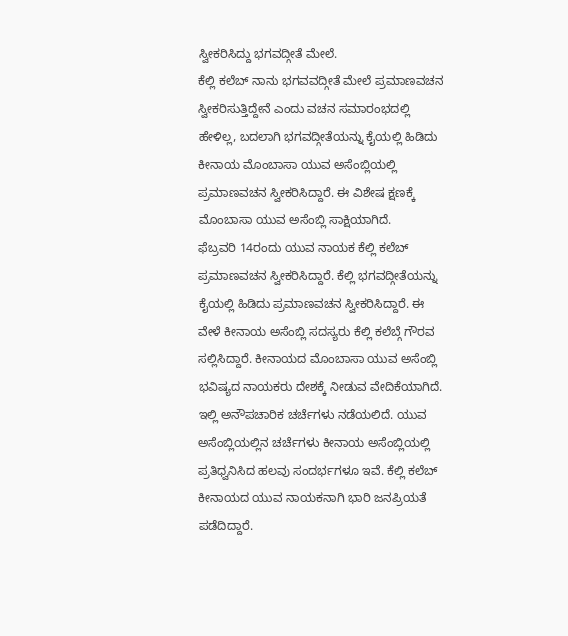ಸ್ವೀಕರಿಸಿದ್ದು ಭಗವದ್ಗೀತೆ ಮೇಲೆ.
ಕೆಲ್ಲಿ ಕಲೆಬ್ ನಾನು ಭಗವವದ್ಗೀತೆ ಮೇಲೆ ಪ್ರಮಾಣವಚನ ಸ್ವೀಕರಿಸುತ್ತಿದ್ದೇನೆ ಎಂದು ವಚನ ಸಮಾರಂಭದಲ್ಲಿ ಹೇಳಿಲ್ಲ, ಬದಲಾಗಿ ಭಗವದ್ಗೀತೆಯನ್ನು ಕೈಯಲ್ಲಿ ಹಿಡಿದು ಕೀನಾಯ ಮೊಂಬಾಸಾ ಯುವ ಅಸೆಂಬ್ಲಿಯಲ್ಲಿ ಪ್ರಮಾಣವಚನ ಸ್ವೀಕರಿಸಿದ್ದಾರೆ. ಈ ವಿಶೇಷ ಕ್ಷಣಕ್ಕೆ ಮೊಂಬಾಸಾ ಯುವ ಅಸೆಂಬ್ಲಿ ಸಾಕ್ಷಿಯಾಗಿದೆ.
ಫೆಬ್ರವರಿ 14ರಂದು ಯುವ ನಾಯಕ ಕೆಲ್ಲಿ ಕಲೆಬ್ ಪ್ರಮಾಣವಚನ ಸ್ವೀಕರಿಸಿದ್ದಾರೆ. ಕೆಲ್ಲಿ ಭಗವದ್ಗೀತೆಯನ್ನು ಕೈಯಲ್ಲಿ ಹಿಡಿದು ಪ್ರಮಾಣವಚನ ಸ್ವೀಕರಿಸಿದ್ದಾರೆ. ಈ ವೇಳೆ ಕೀನಾಯ ಅಸೆಂಬ್ಲಿ ಸದಸ್ಯರು ಕೆಲ್ಲಿ ಕಲೆಬ್ಗೆ ಗೌರವ ಸಲ್ಲಿಸಿದ್ದಾರೆ. ಕೀನಾಯದ ಮೊಂಬಾಸಾ ಯುವ ಅಸೆಂಬ್ಲಿ ಭವಿಷ್ಯದ ನಾಯಕರು ದೇಶಕ್ಕೆ ನೀಡುವ ವೇದಿಕೆಯಾಗಿದೆ. ಇಲ್ಲಿ ಅನೌಪಚಾರಿಕ ಚರ್ಚೆಗಳು ನಡೆಯಲಿದೆ. ಯುವ ಅಸೆಂಬ್ಲಿಯಲ್ಲಿನ ಚರ್ಚೆಗಳು ಕೀನಾಯ ಅಸೆಂಬ್ಲಿಯಲ್ಲಿ ಪ್ರತಿಧ್ವನಿಸಿದ ಹಲವು ಸಂದರ್ಭಗಳೂ ಇವೆ. ಕೆಲ್ಲಿ ಕಲೆಬ್ ಕೀನಾಯದ ಯುವ ನಾಯಕನಾಗಿ ಭಾರಿ ಜನಪ್ರಿಯತೆ ಪಡೆದಿದ್ದಾರೆ.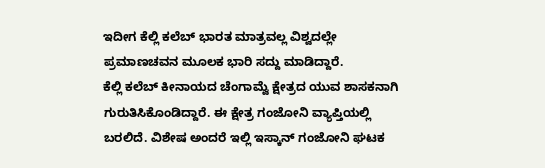ಇದೀಗ ಕೆಲ್ಲಿ ಕಲೆಬ್ ಭಾರತ ಮಾತ್ರವಲ್ಲ ವಿಶ್ವದಲ್ಲೇ ಪ್ರಮಾಣಚವನ ಮೂಲಕ ಭಾರಿ ಸದ್ದು ಮಾಡಿದ್ದಾರೆ.
ಕೆಲ್ಲಿ ಕಲೆಬ್ ಕೀನಾಯದ ಚೆಂಗಾಮ್ವೆ ಕ್ಷೇತ್ರದ ಯುವ ಶಾಸಕನಾಗಿ ಗುರುತಿಸಿಕೊಂಡಿದ್ದಾರೆ. ಈ ಕ್ಷೇತ್ರ ಗಂಜೋನಿ ವ್ಯಾಪ್ತಿಯಲ್ಲಿ ಬರಲಿದೆ. ವಿಶೇಷ ಅಂದರೆ ಇಲ್ಲಿ ಇಸ್ಕಾನ್ ಗಂಜೋನಿ ಘಟಕ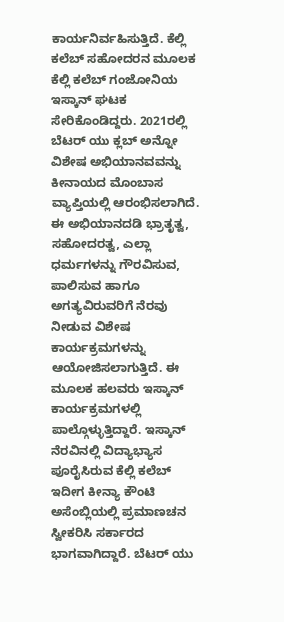ಕಾರ್ಯನಿರ್ವಹಿಸುತ್ತಿದೆ. ಕೆಲ್ಲಿ ಕಲೆಬ್ ಸಹೋದರನ ಮೂಲಕ ಕೆಲ್ಲಿ ಕಲೆಬ್ ಗಂಜೋನಿಯ ಇಸ್ಕಾನ್ ಘಟಕ ಸೇರಿಕೊಂಡಿದ್ದರು. 2021ರಲ್ಲಿ ಬೆಟರ್ ಯು ಕ್ಲಬ್ ಅನ್ನೋ ವಿಶೇಷ ಅಭಿಯಾನವವನ್ನು ಕೀನಾಯದ ಮೊಂಬಾಸ ವ್ಯಾಪ್ತಿಯಲ್ಲಿ ಆರಂಭಿಸಲಾಗಿದೆ. ಈ ಅಭಿಯಾನದಡಿ ಭ್ರಾತೃತ್ವ, ಸಹೋದರತ್ವ, ಎಲ್ಲಾ ಧರ್ಮಗಳನ್ನು ಗೌರವಿಸುವ, ಪಾಲಿಸುವ ಹಾಗೂ ಅಗತ್ಯವಿರುವರಿಗೆ ನೆರವು ನೀಡುವ ವಿಶೇಷ ಕಾರ್ಯಕ್ರಮಗಳನ್ನು ಆಯೋಜಿಸಲಾಗುತ್ತಿದೆ. ಈ ಮೂಲಕ ಹಲವರು ಇಸ್ಕಾನ್ ಕಾರ್ಯಕ್ರಮಗಳಲ್ಲಿ ಪಾಲ್ಗೊಳ್ಳುತ್ತಿದ್ದಾರೆ. ಇಸ್ಕಾನ್ ನೆರವಿನಲ್ಲಿ ವಿದ್ಯಾಭ್ಯಾಸ ಪೂರೈಸಿರುವ ಕೆಲ್ಲಿ ಕಲೆಬ್ ಇದೀಗ ಕೀನ್ಯಾ ಕೌಂಟಿ ಅಸೆಂಬ್ಲಿಯಲ್ಲಿ ಪ್ರಮಾಣಚನ ಸ್ವೀಕರಿಸಿ ಸರ್ಕಾರದ ಭಾಗವಾಗಿದ್ದಾರೆ. ಬೆಟರ್ ಯು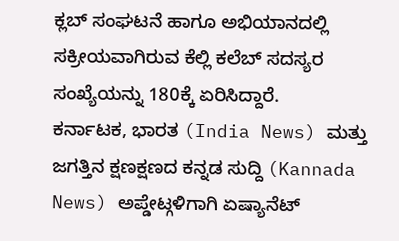ಕ್ಲಬ್ ಸಂಘಟನೆ ಹಾಗೂ ಅಭಿಯಾನದಲ್ಲಿ ಸಕ್ರೀಯವಾಗಿರುವ ಕೆಲ್ಲಿ ಕಲೆಬ್ ಸದಸ್ಯರ ಸಂಖ್ಯೆಯನ್ನು 180ಕ್ಕೆ ಏರಿಸಿದ್ದಾರೆ.
ಕರ್ನಾಟಕ, ಭಾರತ (India News) ಮತ್ತು ಜಗತ್ತಿನ ಕ್ಷಣಕ್ಷಣದ ಕನ್ನಡ ಸುದ್ದಿ (Kannada News) ಅಪ್ಡೇಟ್ಗಳಿಗಾಗಿ ಏಷ್ಯಾನೆಟ್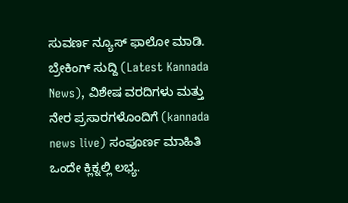ಸುವರ್ಣ ನ್ಯೂಸ್ ಫಾಲೋ ಮಾಡಿ. ಬ್ರೇಕಿಂಗ್ ಸುದ್ದಿ (Latest Kannada News), ವಿಶೇಷ ವರದಿಗಳು ಮತ್ತು ನೇರ ಪ್ರಸಾರಗಳೊಂದಿಗೆ (kannada news live) ಸಂಪೂರ್ಣ ಮಾಹಿತಿ ಒಂದೇ ಕ್ಲಿಕ್ನಲ್ಲಿ ಲಭ್ಯ.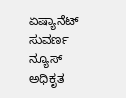ಏಷ್ಯಾನೆಟ್ ಸುವರ್ಣ ನ್ಯೂಸ್ ಅಧಿಕೃತ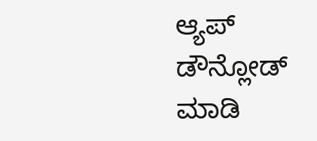ಆ್ಯಪ್ ಡೌನ್ಲೋಡ್ ಮಾಡಿ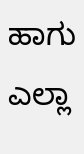ಹಾಗು ಎಲ್ಲಾ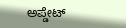ಅಪ್ಡೇಟ್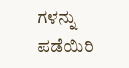ಗಳನ್ನು ಪಡೆಯಿರಿ